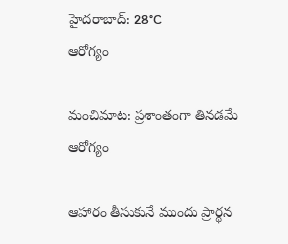హైదరాబాద్: 28°C
ఆరోగ్యం

మంచిమాట: ప్రశాంతంగా తినడమే ఆరోగ్యం

ఆహారం తీసుకునే ముందు ప్రార్థన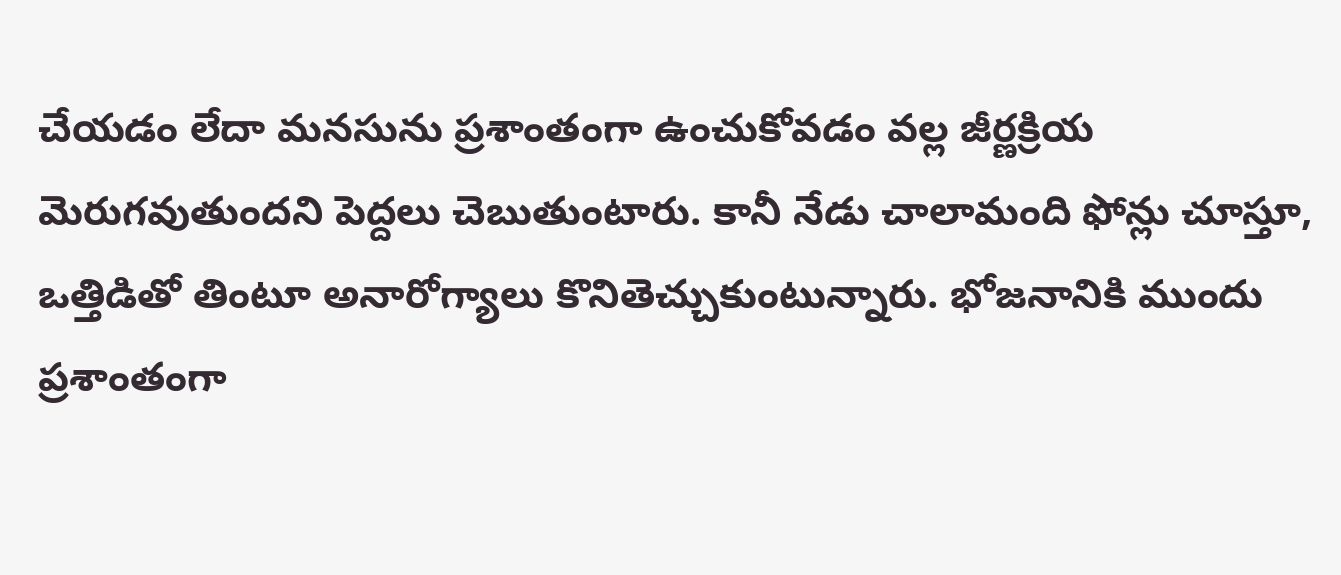చేయడం లేదా మనసును ప్రశాంతంగా ఉంచుకోవడం వల్ల జీర్ణక్రియ మెరుగవుతుందని పెద్దలు చెబుతుంటారు. కానీ నేడు చాలామంది ఫోన్లు చూస్తూ, ఒత్తిడితో తింటూ అనారోగ్యాలు కొనితెచ్చుకుంటున్నారు. భోజనానికి ముందు ప్రశాంతంగా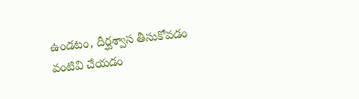ఉండటం, దీర్ఘశ్వాస తీసుకోవడం వంటివి చేయడం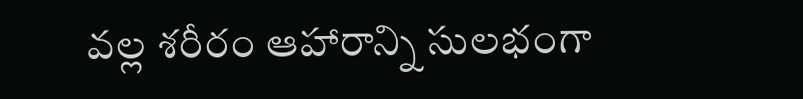వల్ల శరీరం ఆహారాన్ని సులభంగా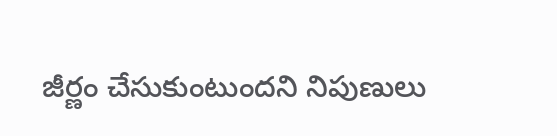జీర్ణం చేసుకుంటుందని నిపుణులు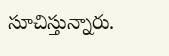సూచిస్తున్నారు.